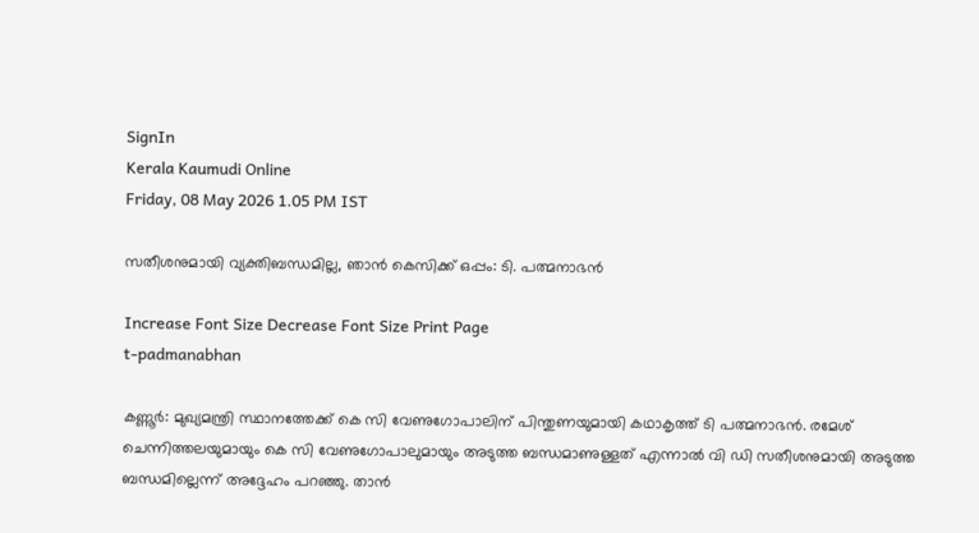SignIn
Kerala Kaumudi Online
Friday, 08 May 2026 1.05 PM IST

സതീശനുമായി വ്യക്തിബന്ധമില്ല, ഞാൻ കെസിക്ക് ഒപ്പം: ടി. പത്മനാഭൻ

Increase Font Size Decrease Font Size Print Page
t-padmanabhan

കണ്ണൂർ: മുഖ്യമന്ത്രി സ്ഥാനത്തേക്ക് കെ സി വേണുഗോപാലിന് പിന്തുണയുമായി കഥാകൃത്ത് ടി പത്മനാഭൻ. രമേശ്‌ ചെന്നിത്തലയുമായും കെ സി വേണുഗോപാലുമായും അടുത്ത ബന്ധമാണുള്ളത് എന്നാൽ വി ഡി സതീശനുമായി അടുത്ത ബന്ധമില്ലെന്ന് അദ്ദേഹം പറഞ്ഞു. താൻ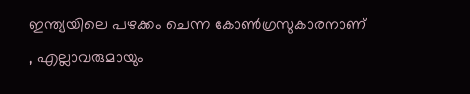ഇന്ത്യയിലെ പഴക്കം ചെന്ന കോൺഗ്രസുകാരനാണ് , എല്ലാവരുമായും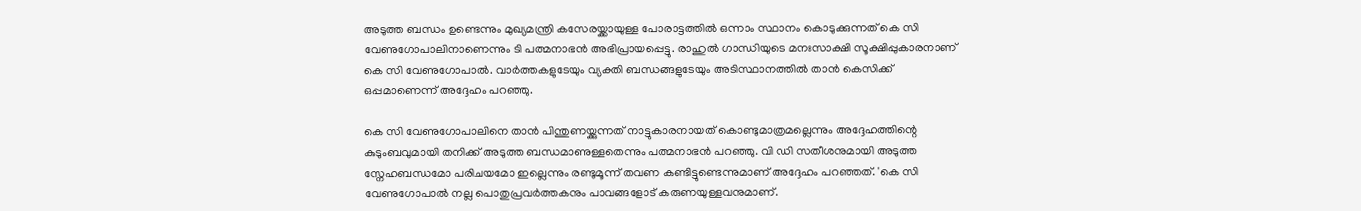അടുത്ത ബന്ധം ഉണ്ടെന്നും മുഖ്യമന്ത്രി കസേരയ്ക്കായുള്ള പോരാട്ടത്തിൽ ഒന്നാം സ്ഥാനം കൊടുക്കുന്നത് കെ സി വേണുഗോപാലിനാണെന്നും ടി പത്മനാഭൻ അഭിപ്രായപ്പെട്ടു. രാഹുൽ ഗാന്ധിയുടെ മനഃസാക്ഷി സൂക്ഷിപ്പുകാരനാണ് കെ സി വേണുഗോപാൽ. വാർത്തകളുടേയും വ്യക്തി ബന്ധങ്ങളുടേയും അടിസ്ഥാനത്തിൽ താൻ കെസിക്ക് ഒപ്പമാണെന്ന് അദ്ദേഹം പറഞ്ഞു.

കെ സി വേണുഗോപാലിനെ താൻ പിന്തുണയ്ക്കുന്നത് നാട്ടുകാരനായത് കൊണ്ടുമാത്രമല്ലെന്നും അദ്ദേഹത്തിന്റെ കുടുംബവുമായി തനിക്ക് അടുത്ത ബന്ധമാണുള്ളതെന്നും പത്മനാഭൻ പറ‌ഞ്ഞു. വി ഡി സതീശനുമായി അടുത്ത സ്നേഹബന്ധമോ പരിചയമോ ഇല്ലെന്നും രണ്ടുമൂന്ന് തവണ കണ്ടിട്ടുണ്ടെന്നുമാണ് അദ്ദേഹം പറഞ്ഞത്. 'കെ സി വേണുഗോപാൽ നല്ല പൊതുപ്രവർത്തകനും പാവങ്ങളോട് കരുണയുള്ളവനുമാണ്.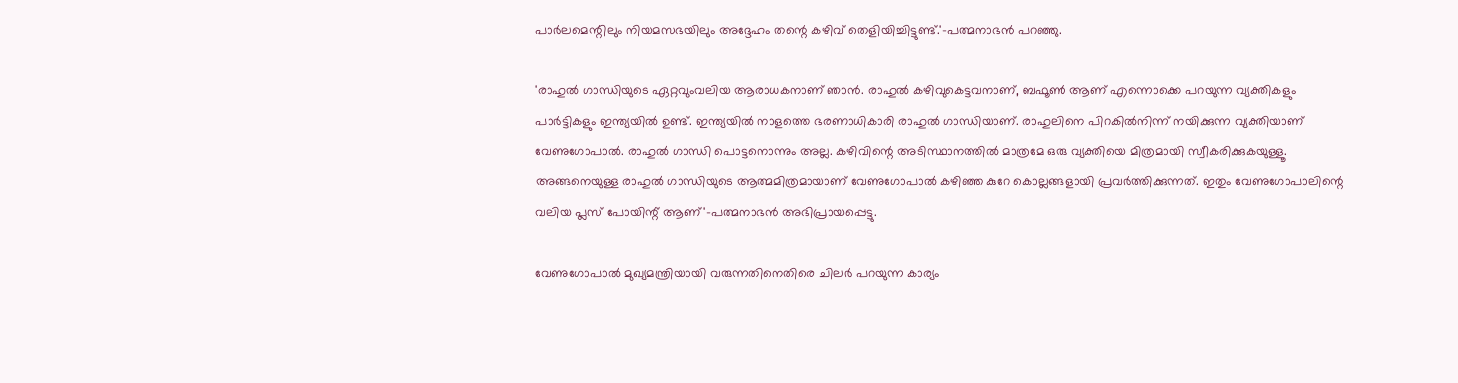പാർലമെന്റിലും നിയമസഭയിലും അദ്ദേഹം തന്റെ കഴിവ് തെളിയിച്ചിട്ടുണ്ട്.'-പത്മനാഭൻ പറഞ്ഞു.

'രാഹുൽ ഗാന്ധിയുടെ ഏറ്റവുംവലിയ ആരാധകനാണ് ഞാൻ. രാഹുൽ കഴിവുകെട്ടവനാണ്, ബഫൂൺ ആണ് എന്നൊക്കെ പറയുന്ന വ്യക്തികളും പാർട്ടികളും ഇന്ത്യയിൽ ഉണ്ട്. ഇന്ത്യയിൽ നാളത്തെ ഭരണാധികാരി രാഹുൽ ഗാന്ധിയാണ്. രാഹുലിനെ പിറകിൽനിന്ന് നയിക്കുന്ന വ്യക്തിയാണ് വേണുഗോപാൽ. രാഹുൽ ഗാന്ധി പൊട്ടനൊന്നും അല്ല. കഴിവിന്റെ അടിസ്ഥാനത്തിൽ മാത്രമേ ഒരു വ്യക്തിയെ മിത്രമായി സ്വീകരിക്കുകയുള്ളൂ. അങ്ങനെയുള്ള രാഹുൽ ഗാന്ധിയുടെ ആത്മമിത്രമായാണ് വേണുഗോപാൽ കഴിഞ്ഞ കുറേ കൊല്ലങ്ങളായി പ്രവർത്തിക്കുന്നത്. ഇതും വേണുഗോപാലിന്റെ വലിയ പ്ലസ് പോയിന്റ് ആണ്'-പത്മനാഭൻ അഭിപ്രായപ്പെട്ടു.

വേണുഗോപാൽ മുഖ്യമന്ത്രിയായി വരുന്നതിനെതിരെ ചിലർ പറയുന്ന കാര്യം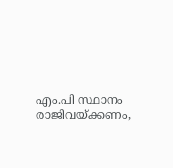എം.പി സ്ഥാനം രാജിവയ്ക്കണം,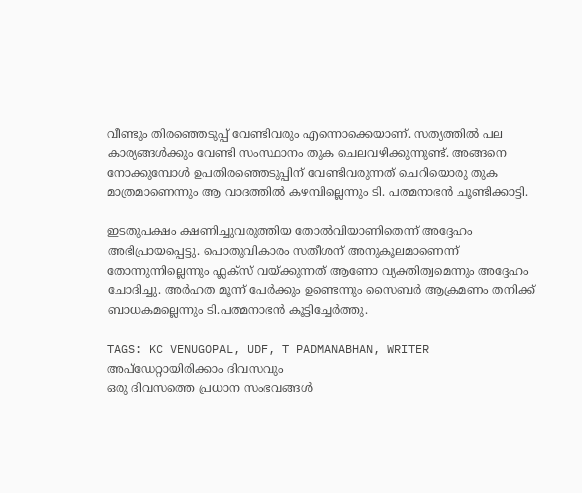വീണ്ടും തിരഞ്ഞെടുപ്പ് വേണ്ടിവരും എന്നൊക്കെയാണ്. സത്യത്തിൽ പല കാര്യങ്ങൾക്കും വേണ്ടി സംസ്ഥാനം തുക ചെലവഴിക്കുന്നുണ്ട്. അങ്ങനെ നോക്കുമ്പോൾ ഉപതിരഞ്ഞെടുപ്പിന് വേണ്ടിവരുന്നത് ചെറിയൊരു തുക മാത്രമാണെന്നും ആ വാദത്തിൽ കഴമ്പില്ലെന്നും ടി. പത്മനാഭൻ ചൂണ്ടിക്കാട്ടി.

ഇടതുപക്ഷം ക്ഷണിച്ചുവരുത്തിയ തോൽവിയാണിതെന്ന് അദ്ദേഹം അഭിപ്രായപ്പെട്ടു. പൊതുവികാരം സതീശന് അനുകൂലമാണെന്ന് തോന്നുന്നില്ലെന്നും ഫ്ലക്സ് വയ്ക്കുന്നത് ആണോ വ്യക്തിത്വമെന്നും അദ്ദേഹം ചോദിച്ചു. അർഹത മൂന്ന് പേർക്കും ഉണ്ടെന്നും സൈബർ ആക്രമണം തനിക്ക് ബാധകമല്ലെന്നും ടി.പത്മനാഭൻ കൂട്ടിച്ചേർത്തു.

TAGS: KC VENUGOPAL, UDF, T PADMANABHAN, WRITER
അപ്ഡേറ്റായിരിക്കാം ദിവസവും
ഒരു ദിവസത്തെ പ്രധാന സംഭവങ്ങൾ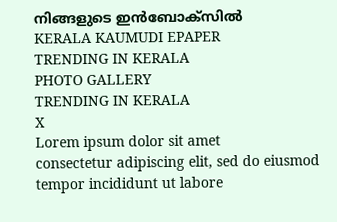നിങ്ങളുടെ ഇൻബോക്സിൽ
KERALA KAUMUDI EPAPER
TRENDING IN KERALA
PHOTO GALLERY
TRENDING IN KERALA
X
Lorem ipsum dolor sit amet
consectetur adipiscing elit, sed do eiusmod tempor incididunt ut labore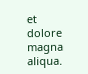et dolore magna aliqua.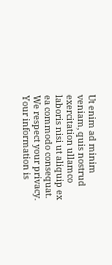Ut enim ad minim veniam, quis nostrud exercitation ullamco laboris nisi ut aliquip ex ea commodo consequat.
We respect your privacy. Your information is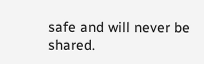safe and will never be shared.